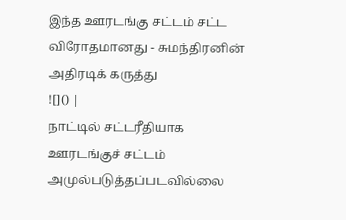இந்த ஊரடங்கு சட்டம் சட்ட விரோதமானது - சுமந்திரனின் அதிரடிக் கருத்து
![]() |
நாட்டில் சட்டரீதியாக ஊரடங்குச் சட்டம் அமுல்படுத்தப்படவில்லை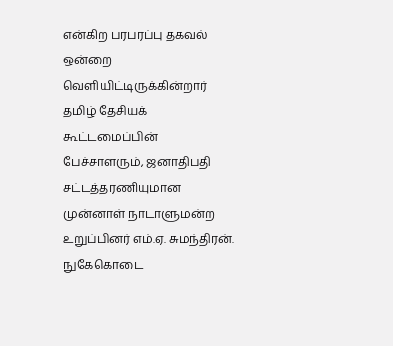என்கிற பரபரப்பு தகவல் ஒன்றை வெளியிட்டிருக்கின்றார் தமிழ் தேசியக் கூட்டமைப்பின் பேச்சாளரும், ஜனாதிபதி சட்டத்தரணியுமான முன்னாள் நாடாளுமன்ற உறுப்பினர் எம்.ஏ. சுமந்திரன்.
நுகேகொடை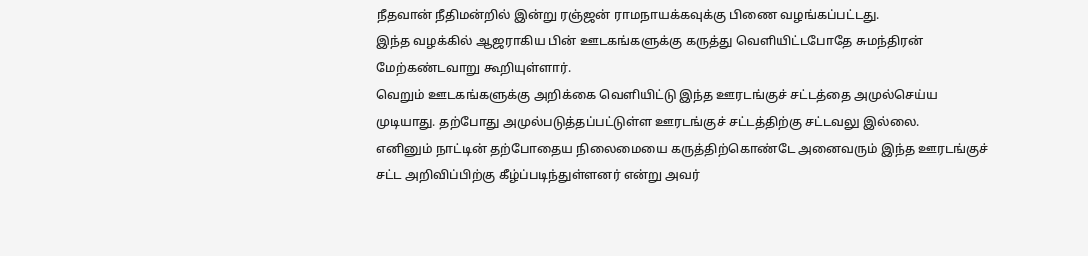நீதவான் நீதிமன்றில் இன்று ரஞ்ஜன் ராமநாயக்கவுக்கு பிணை வழங்கப்பட்டது.
இந்த வழக்கில் ஆஜராகிய பின் ஊடகங்களுக்கு கருத்து வெளியிட்டபோதே சுமந்திரன் மேற்கண்டவாறு கூறியுள்ளார்.
வெறும் ஊடகங்களுக்கு அறிக்கை வெளியிட்டு இந்த ஊரடங்குச் சட்டத்தை அமுல்செய்ய முடியாது. தற்போது அமுல்படுத்தப்பட்டுள்ள ஊரடங்குச் சட்டத்திற்கு சட்டவலு இல்லை.
எனினும் நாட்டின் தற்போதைய நிலைமையை கருத்திற்கொண்டே அனைவரும் இந்த ஊரடங்குச் சட்ட அறிவிப்பிற்கு கீழ்ப்படிந்துள்ளனர் என்று அவர்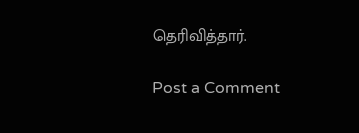தெரிவித்தார்.

Post a Comment